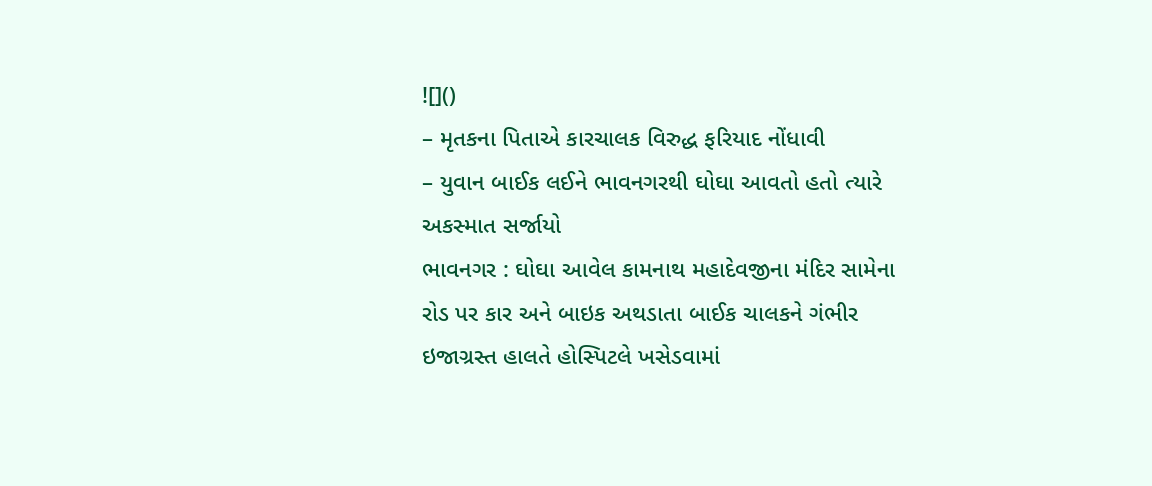![]()
– મૃતકના પિતાએ કારચાલક વિરુદ્ધ ફરિયાદ નોંધાવી
– યુવાન બાઈક લઈને ભાવનગરથી ઘોઘા આવતો હતો ત્યારે અકસ્માત સર્જાયો
ભાવનગર : ઘોઘા આવેલ કામનાથ મહાદેવજીના મંદિર સામેના રોડ પર કાર અને બાઇક અથડાતા બાઈક ચાલકને ગંભીર ઇજાગ્રસ્ત હાલતે હોસ્પિટલે ખસેડવામાં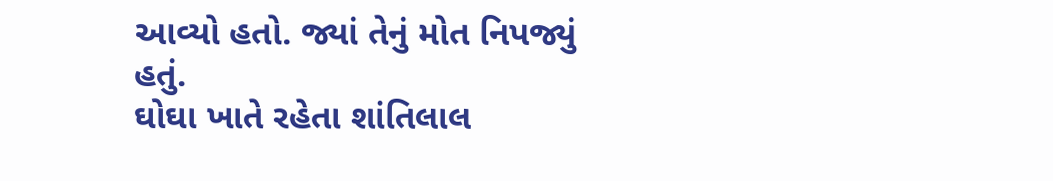આવ્યો હતો. જ્યાં તેનું મોત નિપજ્યું હતું.
ઘોઘા ખાતે રહેતા શાંતિલાલ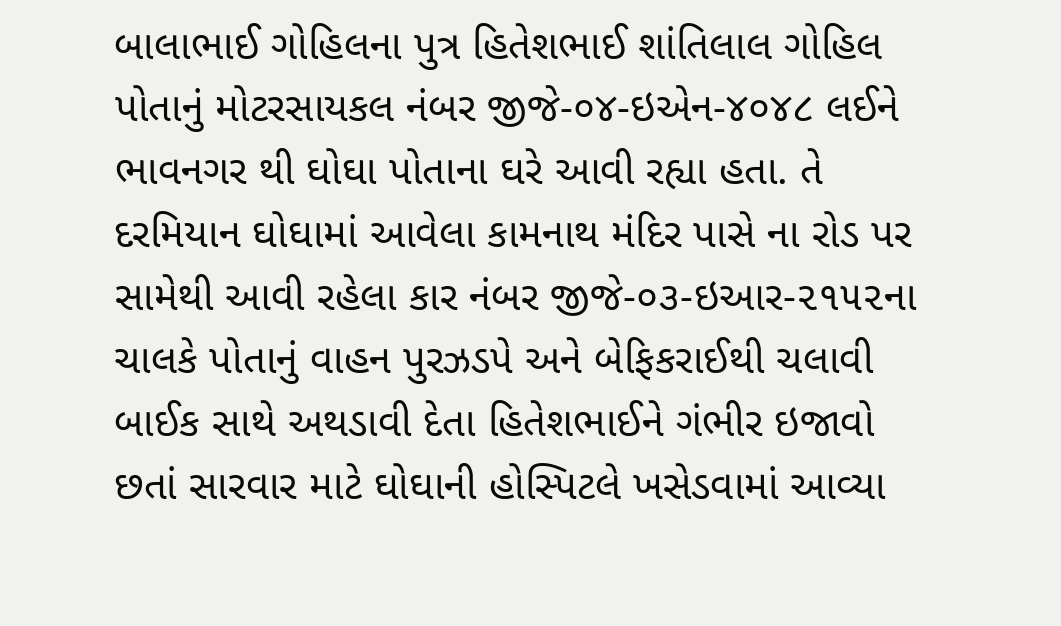બાલાભાઈ ગોહિલના પુત્ર હિતેશભાઈ શાંતિલાલ ગોહિલ પોતાનું મોટરસાયકલ નંબર જીજે-૦૪-ઇએન-૪૦૪૮ લઈને ભાવનગર થી ઘોઘા પોતાના ઘરે આવી રહ્યા હતા. તે દરમિયાન ઘોઘામાં આવેલા કામનાથ મંદિર પાસે ના રોડ પર સામેથી આવી રહેલા કાર નંબર જીજે-૦૩-ઇઆર-૨૧૫૨ના ચાલકે પોતાનું વાહન પુરઝડપે અને બેફિકરાઈથી ચલાવી બાઈક સાથે અથડાવી દેતા હિતેશભાઈને ગંભીર ઇજાવો છતાં સારવાર માટે ઘોઘાની હોસ્પિટલે ખસેડવામાં આવ્યા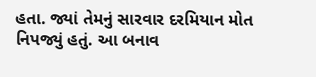હતા. જ્યાં તેમનું સારવાર દરમિયાન મોત નિપજ્યું હતું. આ બનાવ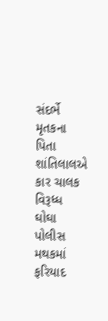સંદર્ભે મૃતકના પિતા શાંતિલાલએ કાર ચાલક વિરૂધ્ધ ઘોઘા પોલીસ મથકમાં ફરિયાદ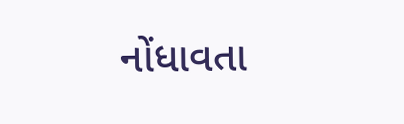નોંધાવતા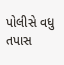પોલીસે વધુ તપાસ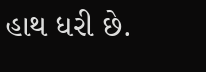હાથ ધરી છે.